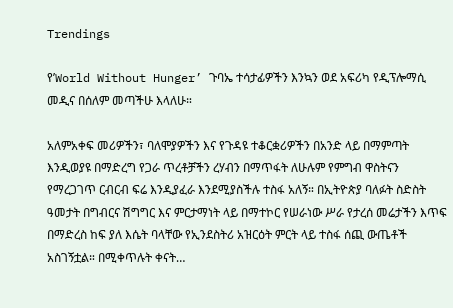Trendings

የ’World Without Hunger’ ጉባኤ ተሳታፊዎችን እንኳን ወደ አፍሪካ የዲፕሎማሲ መዲና በሰለም መጣችሁ እላለሁ።

አለምአቀፍ መሪዎችን፣ ባለሞያዎችን እና የጉዳዩ ተቆርቋሪዎችን በአንድ ላይ በማምጣት እንዲወያዩ በማድረግ የጋራ ጥረቶቻችን ረሃብን በማጥፋት ለሁሉም የምግብ ዋስትናን የማረጋገጥ ርብርብ ፍሬ እንዲያፈራ እንደሚያስችሉ ተስፋ አለኝ። በኢትዮጵያ ባለፉት ስድስት ዓመታት በግብርና ሽግግር እና ምርታማነት ላይ በማተኮር የሠራነው ሥራ የታረሰ መሬታችን እጥፍ በማድረስ ከፍ ያለ እሴት ባላቸው የኢንደስትሪ አዝርዕት ምርት ላይ ተስፋ ሰጪ ውጤቶች አስገኝቷል። በሚቀጥሉት ቀናት…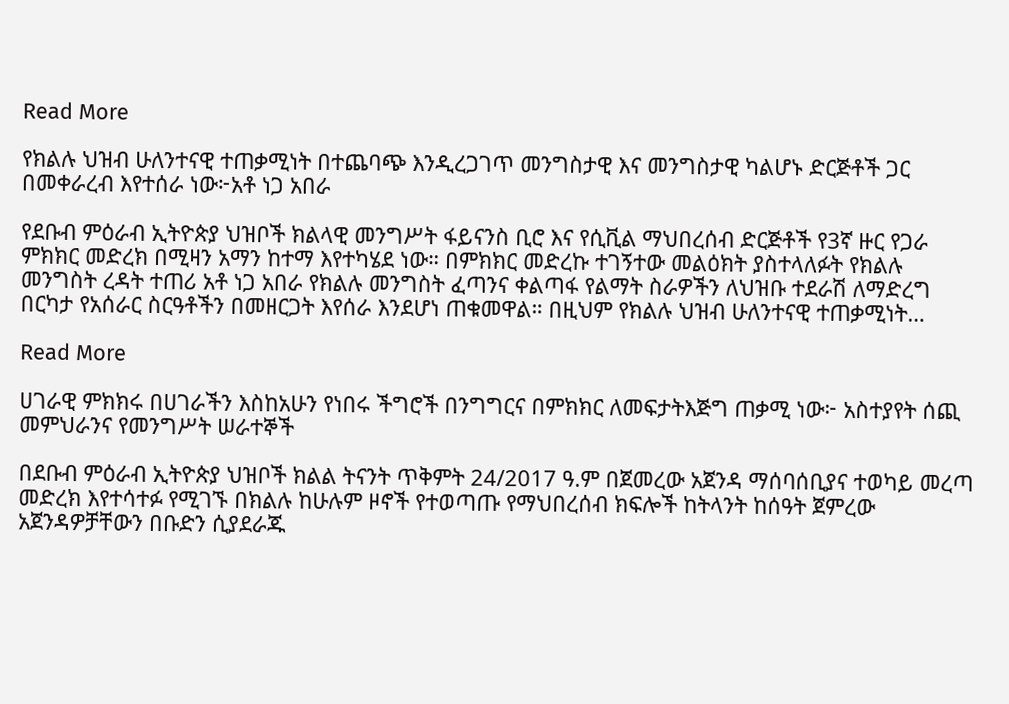Read More

የክልሉ ህዝብ ሁለንተናዊ ተጠቃሚነት በተጨባጭ እንዲረጋገጥ መንግስታዊ እና መንግስታዊ ካልሆኑ ድርጅቶች ጋር በመቀራረብ እየተሰራ ነው፦አቶ ነጋ አበራ

የደቡብ ምዕራብ ኢትዮጵያ ህዝቦች ክልላዊ መንግሥት ፋይናንስ ቢሮ እና የሲቪል ማህበረሰብ ድርጅቶች የ3ኛ ዙር የጋራ ምክክር መድረክ በሚዛን አማን ከተማ እየተካሄደ ነው። በምክክር መድረኩ ተገኝተው መልዕክት ያስተላለፉት የክልሉ መንግስት ረዳት ተጠሪ አቶ ነጋ አበራ የክልሉ መንግስት ፈጣንና ቀልጣፋ የልማት ስራዎችን ለህዝቡ ተደራሽ ለማድረግ በርካታ የአሰራር ስርዓቶችን በመዘርጋት እየሰራ እንደሆነ ጠቁመዋል። በዚህም የክልሉ ህዝብ ሁለንተናዊ ተጠቃሚነት…

Read More

ሀገራዊ ምክክሩ በሀገራችን እስከአሁን የነበሩ ችግሮች በንግግርና በምክክር ለመፍታትእጅግ ጠቃሚ ነው፦ አስተያየት ሰጪ መምህራንና የመንግሥት ሠራተኞች

በደቡብ ምዕራብ ኢትዮጵያ ህዝቦች ክልል ትናንት ጥቅምት 24/2017 ዓ.ም በጀመረው አጀንዳ ማሰባሰቢያና ተወካይ መረጣ መድረክ እየተሳተፉ የሚገኙ በክልሉ ከሁሉም ዞኖች የተወጣጡ የማህበረሰብ ክፍሎች ከትላንት ከሰዓት ጀምረው አጀንዳዎቻቸውን በቡድን ሲያደራጁ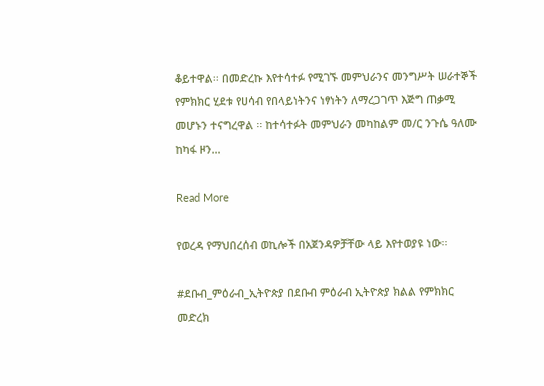ቆይተዋል፡፡ በመድረኩ እየተሳተፉ የሚገኙ መምህራንና መንግሥት ሠራተኞች የምክክር ሂደቱ የሀሳብ የበላይነትንና ነፃነትን ለማረጋገጥ እጅግ ጠቃሚ መሆኑን ተናግረዋል ፡፡ ከተሳተፉት መምህራን መካከልም መ/ር ንጉሴ ዓለሙ ከካፋ ዞን…

Read More

የወረዳ የማህበረሰብ ወኪሎች በአጀንዳዎቻቸው ላይ እየተወያዩ ነው፡፡

#ደቡብ_ምዕራብ_ኢትዮጵያ በደቡብ ምዕራብ ኢትዮጵያ ክልል የምክክር መድረክ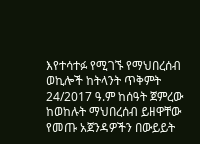እየተሳተፉ የሚገኙ የማህበረሰብ ወኪሎች ከትላንት ጥቅምት 24/2017 ዓ.ም ከሰዓት ጀምረው ከወከሉት ማህበረሰብ ይዘዋቸው የመጡ አጀንዳዎችን በውይይት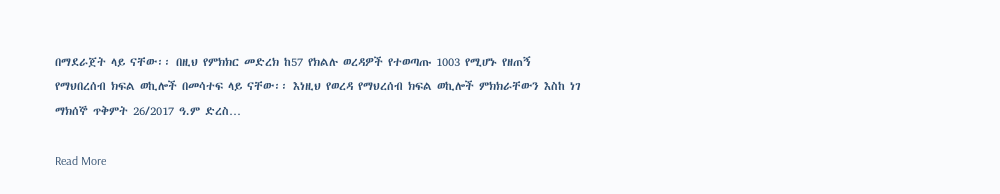በማደራጀት ላይ ናቸው፡፡ በዚህ የምክክር መድረክ ከ57 የክልሉ ወረዳዎች የተወጣጡ 1003 የሚሆኑ የዘጠኝ የማህበረሰብ ክፍል ወኪሎች በመሳተፍ ላይ ናቸው፡፡ እነዚህ የወረዳ የማህረሰብ ክፍል ወኪሎች ምክክራቸውን እስከ ነገ ማክሰኞ ጥቅምት 26/2017 ዓ.ም ድረስ…

Read More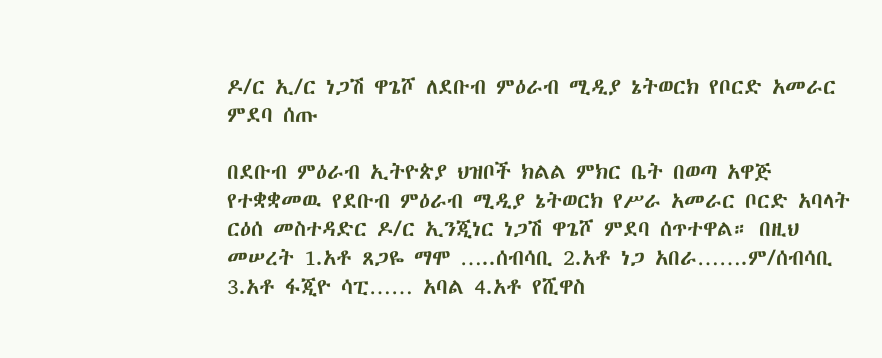ዶ/ር ኢ/ር ነጋሽ ዋጌሾ ለደቡብ ምዕራብ ሚዲያ ኔትወርክ የቦርድ አመራር ምደባ ሰጡ

በደቡብ ምዕራብ ኢትዮጵያ ህዝቦች ክልል ምክር ቤት በወጣ አዋጅ የተቋቋመዉ የደቡብ ምዕራብ ሚዲያ ኔትወርክ የሥራ አመራር ቦርድ አባላት ርዕሰ መስተዳድር ዶ/ር ኢንጂነር ነጋሽ ዋጌሾ ምደባ ሰጥተዋል። በዚህ መሠረት 1.አቶ ጸጋዬ ማሞ …..ሰብሳቢ 2.አቶ ነጋ አበራ…….ም/ሰብሳቢ 3.አቶ ፋጂዮ ሳፒ…… አባል 4.አቶ የሺዋስ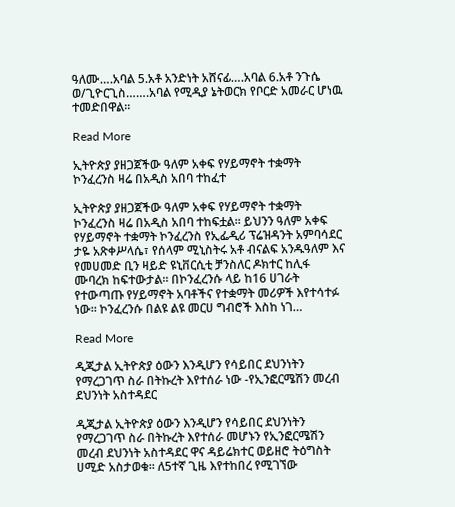ዓለሙ….አባል 5.አቶ አንድነት አሸናፊ….አባል 6.አቶ ንጉሴ ወ/ጊዮርጊስ…….አባል የሚዲያ ኔትወርክ የቦርድ አመራር ሆነዉ ተመድበዋል።

Read More

ኢትዮጵያ ያዘጋጀችው ዓለም አቀፍ የሃይማኖት ተቋማት ኮንፈረንስ ዛሬ በአዲስ አበባ ተከፈተ

ኢትዮጵያ ያዘጋጀችው ዓለም አቀፍ የሃይማኖት ተቋማት ኮንፈረንስ ዛሬ በአዲስ አበባ ተከፍቷል። ይህንን ዓለም አቀፍ የሃይማኖት ተቋማት ኮንፈረንስ የኢፌዲሪ ፕሬዝዳንት አምባሳደር ታዬ አጽቀሥላሴ፣ የሰላም ሚኒስትሩ አቶ ብናልፍ አንዱዓለም እና የመሀመድ ቢን ዛይድ ዩኒቨርሲቲ ቻንስለር ዶክተር ከሊፋ ሙባረክ ከፍተውታል። በኮንፈረንሱ ላይ ከ16 ሀገራት የተውጣጡ የሃይማኖት አባቶችና የተቋማት መሪዎች እየተሳተፉ ነው። ኮንፈረንሱ በልዩ ልዩ መርሀ ግብሮች እስከ ነገ…

Read More

ዲጂታል ኢትዮጵያ ዕውን እንዲሆን የሳይበር ደህንነትን የማረጋገጥ ስራ በትኩረት እየተሰራ ነው -የኢንፎርሜሽን መረብ ደህንነት አስተዳደር

ዲጂታል ኢትዮጵያ ዕውን እንዲሆን የሳይበር ደህንነትን የማረጋገጥ ስራ በትኩረት እየተሰራ መሆኑን የኢንፎርሜሽን መረብ ደህንነት አስተዳደር ዋና ዳይሬክተር ወይዘሮ ትዕግስት ሀሚድ አስታወቁ። ለ5ተኛ ጊዜ እየተከበረ የሚገኘው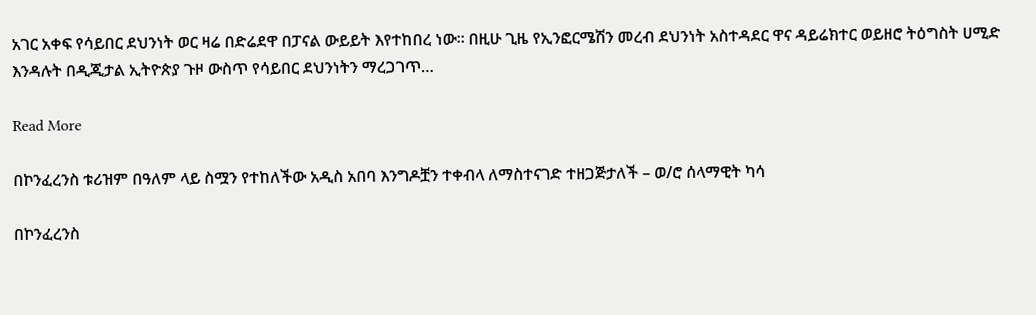አገር አቀፍ የሳይበር ደህንነት ወር ዛሬ በድሬደዋ በፓናል ውይይት እየተከበረ ነው። በዚሁ ጊዜ የኢንፎርሜሽን መረብ ደህንነት አስተዳደር ዋና ዳይሬክተር ወይዘሮ ትዕግስት ሀሚድ እንዳሉት በዲጂታል ኢትዮጵያ ጉዞ ውስጥ የሳይበር ደህንነትን ማረጋገጥ…

Read More

በኮንፈረንስ ቱሪዝም በዓለም ላይ ስሟን የተከለችው አዲስ አበባ እንግዶቿን ተቀብላ ለማስተናገድ ተዘጋጅታለች – ወ/ሮ ሰላማዊት ካሳ

በኮንፈረንስ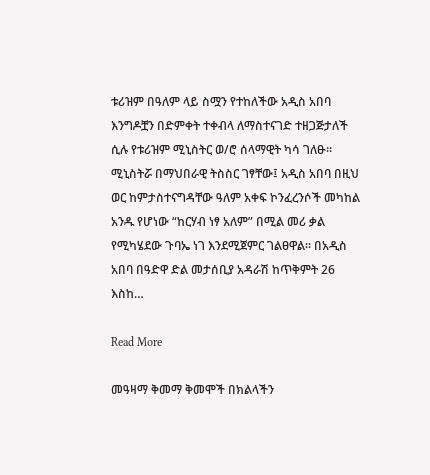ቱሪዝም በዓለም ላይ ስሟን የተከለችው አዲስ አበባ እንግዶቿን በድምቀት ተቀብላ ለማስተናገድ ተዘጋጅታለች ሲሉ የቱሪዝም ሚኒስትር ወ/ሮ ሰላማዊት ካሳ ገለፁ፡፡ ሚኒስትሯ በማህበራዊ ትስስር ገፃቸው፤ አዲስ አበባ በዚህ ወር ከምታስተናግዳቸው ዓለም አቀፍ ኮንፈረንሶች መካከል አንዱ የሆነው “ከርሃብ ነፃ አለም” በሚል መሪ ቃል የሚካሄደው ጉባኤ ነገ እንደሚጀምር ገልፀዋል። በአዲስ አበባ በዓድዋ ድል መታሰቢያ አዳራሽ ከጥቅምት 26 እስከ…

Read More

መዓዛማ ቅመማ ቅመሞች በክልላችን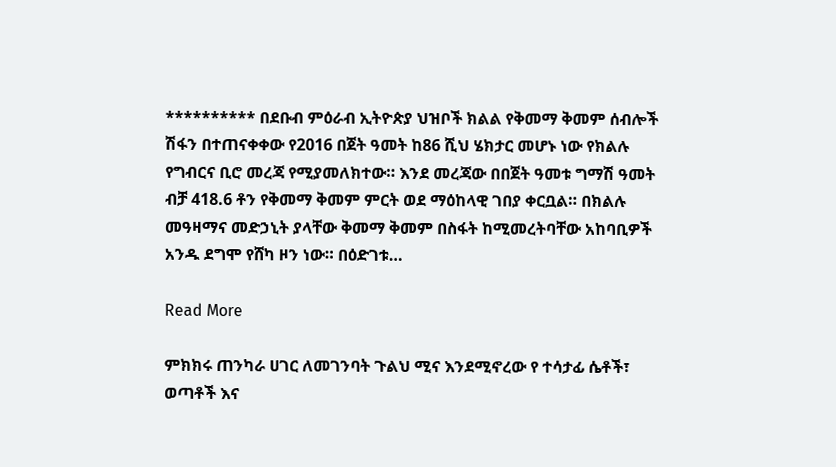********** በደቡብ ምዕራብ ኢትዮጵያ ህዝቦች ክልል የቅመማ ቅመም ሰብሎች ሽፋን በተጠናቀቀው የ2016 በጀት ዓመት ከ86 ሺህ ሄክታር መሆኑ ነው የክልሉ የግብርና ቢሮ መረጃ የሚያመለክተው። እንደ መረጃው በበጀት ዓመቱ ግማሽ ዓመት ብቻ 418.6 ቶን የቅመማ ቅመም ምርት ወደ ማዕከላዊ ገበያ ቀርቧል። በክልሉ መዓዛማና መድኃኒት ያላቸው ቅመማ ቅመም በስፋት ከሚመረትባቸው አከባቢዎች አንዱ ደግሞ የሸካ ዞን ነው። በዕድገቱ…

Read More

ምክክሩ ጠንካራ ሀገር ለመገንባት ጉልህ ሚና እንደሚኖረው የ ተሳታፊ ሴቶች፣ ወጣቶች እና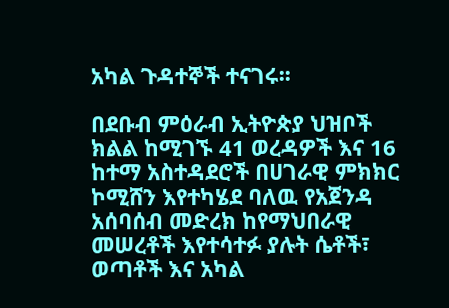አካል ጉዳተኞች ተናገሩ፡፡

በደቡብ ምዕራብ ኢትዮጵያ ህዝቦች ክልል ከሚገኙ 41 ወረዳዎች እና 16 ከተማ አስተዳደሮች በሀገራዊ ምክክር ኮሚሸን እየተካሄደ ባለዉ የአጀንዳ አሰባሰብ መድረክ ከየማህበራዊ መሠረቶች እየተሳተፉ ያሉት ሴቶች፣ ወጣቶች እና አካል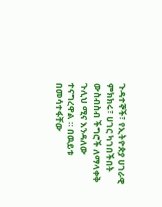ጉዳተኞች፣ የኢትዮጵያ ሀገራዊ ምክክሩ፣ ሀገር ካገበችበት ውስብስብ ችግሮች ለማላቀቅ ጉሊህ ሚና እንዳለው ተናግረዋል ። በዉይቱ በመሳተፋቸው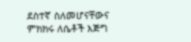ደስተኛ ስለመሆናቸውና ምክክሩ ለሴቶች እጅግ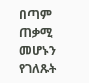በጣም ጠቃሚ መሆኑን የገለጹት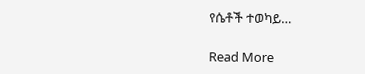የሴቶች ተወካይ…

Read More